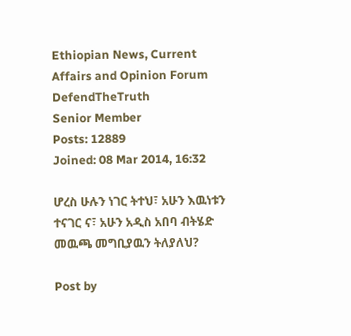Ethiopian News, Current Affairs and Opinion Forum
DefendTheTruth
Senior Member
Posts: 12889
Joined: 08 Mar 2014, 16:32

ሆረስ ሁሉን ነገር ትተህ፣ አሁን እዉነቱን ተናገር ና፣ አሁን አዲስ አበባ ብትሄድ መዉጫ መግቢያዉን ትለያለህ?

Post by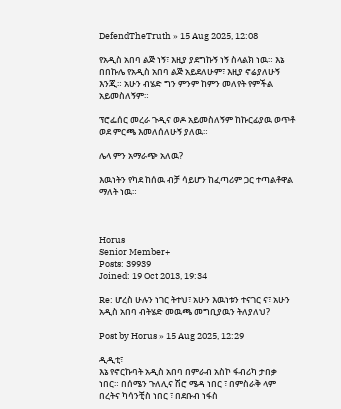DefendTheTruth » 15 Aug 2025, 12:08

የአዲስ አበባ ልጅ ነኝ፣ እዚያ ያደግኩኝ ነኝ ስላልክ ነዉ። እኔ በበኩሌ የአዲስ አበባ ልጅ አይደለሁም፣ እዚያ ኖሬያለሁኝ እንጂ። አሁን ብሄድ ግን ምንም ከምን መለየት የምችል አይመስለኝም።

ፕሮፌሰር መረራ ጉዲና ወዶ አይመስለኝም ከኩርፊያዉ ወጥቶ ወደ ምርጫ እመለሰለሁኝ ያለዉ።

ሌላ ምን አማራጭ አለዉ?

እዉነትን የካደ ከሰዉ ብቻ ሳይሆን ከፈጣሪም ጋር ተጣልቶዋል ማለት ነዉ።



Horus
Senior Member+
Posts: 39939
Joined: 19 Oct 2013, 19:34

Re: ሆረስ ሁሉን ነገር ትተህ፣ አሁን እዉነቱን ተናገር ና፣ አሁን አዲስ አበባ ብትሄድ መዉጫ መግቢያዉን ትለያለህ?

Post by Horus » 15 Aug 2025, 12:29

ዲዲቲ፣
እኔ የኖርኩባት አዲስ አበባ በምራብ አስኮ ፋብሪካ ታበቃ ነበር። በሰሜን ጉለሊና ሽሮ ሜዳ ነበር ፣ በምስራቅ ላም በረትና ካሳንቺስ ነበር ፣ በደቡብ ነፋስ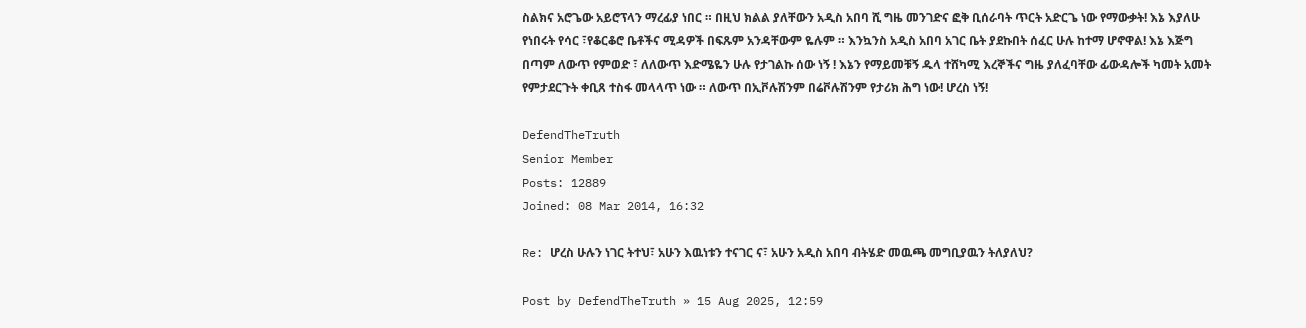ስልክና አሮጌው አይሮፕላን ማረፊያ ነበር ። በዚህ ክልል ያለቸውን አዲስ አበባ ሺ ግዜ መንገድና ፎቅ ቢሰራባት ጥርት አድርጌ ነው የማውቃት! እኔ እያለሁ የነበሩት የሳር ፣የቆርቆሮ ቤቶችና ሚዳዎች በፍጹም አንዳቸውም ዬሉም ። እንኳንስ አዲስ አበባ አገር ቤት ያደኩበት ሰፈር ሁሉ ከተማ ሆኖዋል! እኔ እጅግ በጣም ለውጥ የምወድ ፣ ለለውጥ እድሜዬን ሁሉ የታገልኩ ሰው ነኝ ! እኔን የማይመቹኝ ዱላ ተሸካሚ እረኞችና ግዜ ያለፈባቸው ፊውዳሎች ካመት አመት የምታደርጉት ቀቢጸ ተስፋ መላላጥ ነው ። ለውጥ በኢቮሉሽንም በሬቮሉሽንም የታሪክ ሕግ ነው! ሆረስ ነኝ!

DefendTheTruth
Senior Member
Posts: 12889
Joined: 08 Mar 2014, 16:32

Re: ሆረስ ሁሉን ነገር ትተህ፣ አሁን እዉነቱን ተናገር ና፣ አሁን አዲስ አበባ ብትሄድ መዉጫ መግቢያዉን ትለያለህ?

Post by DefendTheTruth » 15 Aug 2025, 12:59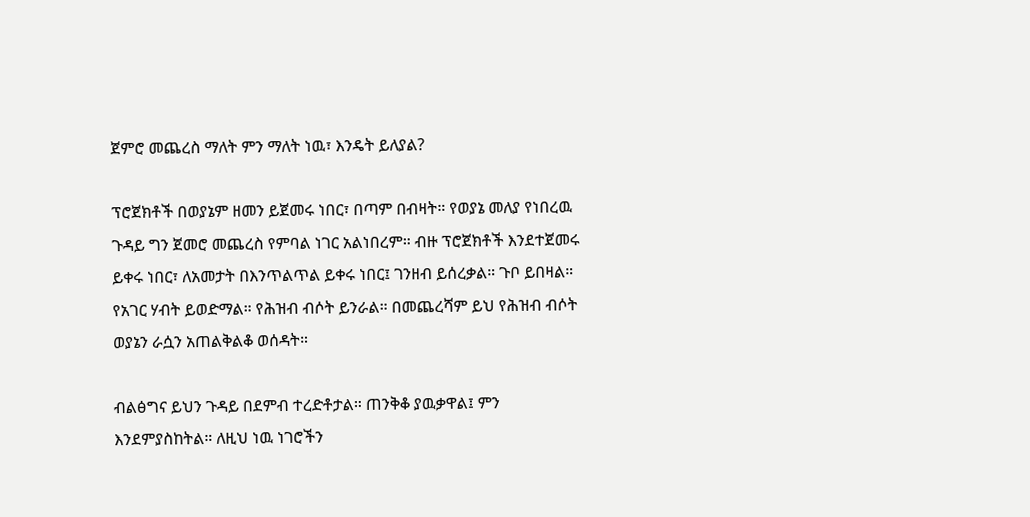ጀምሮ መጨረስ ማለት ምን ማለት ነዉ፣ እንዴት ይለያል?

ፕሮጀክቶች በወያኔም ዘመን ይጀመሩ ነበር፣ በጣም በብዛት። የወያኔ መለያ የነበረዉ ጉዳይ ግን ጀመሮ መጨረስ የምባል ነገር አልነበረም። ብዙ ፕሮጀክቶች እንደተጀመሩ ይቀሩ ነበር፣ ለአመታት በእንጥልጥል ይቀሩ ነበር፤ ገንዘብ ይሰረቃል። ጉቦ ይበዛል። የአገር ሃብት ይወድማል። የሕዝብ ብሶት ይንራል። በመጨረሻም ይህ የሕዝብ ብሶት ወያኔን ራሷን አጠልቅልቆ ወሰዳት።

ብልፅግና ይህን ጉዳይ በደምብ ተረድቶታል። ጠንቅቆ ያዉቃዋል፤ ምን እንደምያስከትል። ለዚህ ነዉ ነገሮችን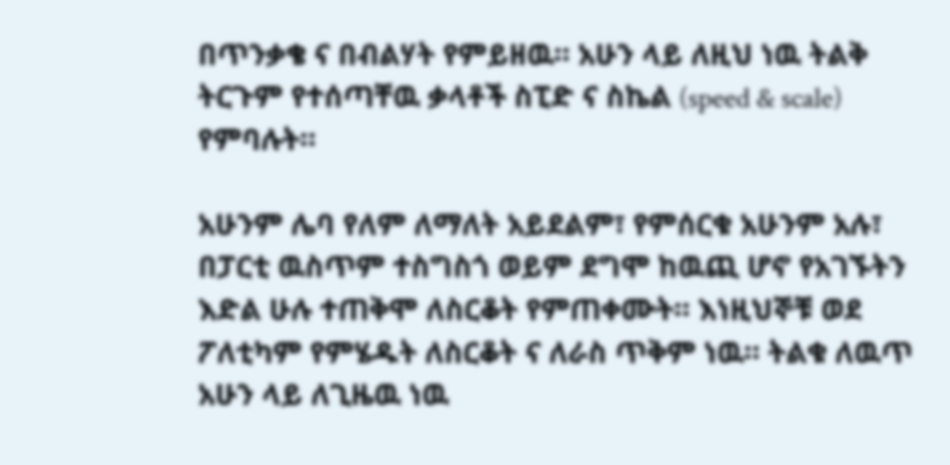በጥንቃቄ ና በብልሃት የምይዘዉ። አሁን ላይ ለዚህ ነዉ ትልቅ ትርጉም የተሰጣቸዉ ቃላቶች ስፒድ ና ስኬል (speed & scale) የምባሉት።

አሁንም ሌባ የለም ለማለት አይደልም፣ የምሰርቁ አሁንም አሉ፣ በፓርቲ ዉስጥም ተስግስጎ ወይም ደግሞ ከዉጪ ሆኖ የአገኙትን እድል ሁሉ ተጠቅሞ ለስርቆት የምጠቀሙት። እነዚህኞቹ ወደ ፖለቲካም የምሄዱት ለስርቆት ና ለራስ ጥቅም ነዉ። ትልቁ ለዉጥ አሁን ላይ ለጊዜዉ ነዉ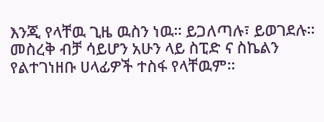እንጂ የላቸዉ ጊዜ ዉስን ነዉ። ይጋለጣሉ፣ ይወገደሉ። መስረቅ ብቻ ሳይሆን አሁን ላይ ስፒድ ና ስኬልን የልተገነዘቡ ሀላፊዎች ተስፋ የላቸዉም።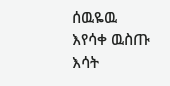ሰዉዬዉ እየሳቀ ዉስጡ እሳት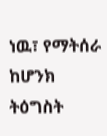ነዉ፣ የማትሰራ ከሆንክ ትዕግስት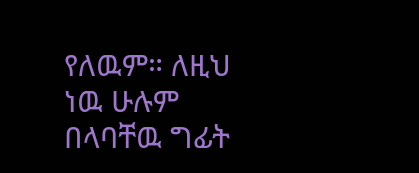የለዉም። ለዚህ ነዉ ሁሉም በላባቸዉ ግፊት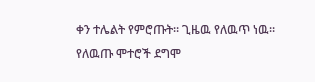ቀን ተሌልት የምሮጡት። ጊዜዉ የለዉጥ ነዉ። የለዉጡ ሞተሮች ደግሞ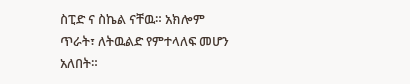ስፒድ ና ስኬል ናቸዉ። አክሎም ጥራት፣ ለትዉልድ የምተላለፍ መሆን አለበት።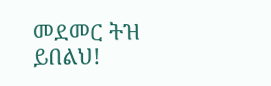መደመር ትዝ ይበልህ!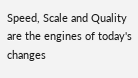Speed, Scale and Quality are the engines of today's changes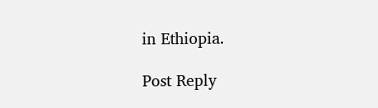in Ethiopia.

Post Reply